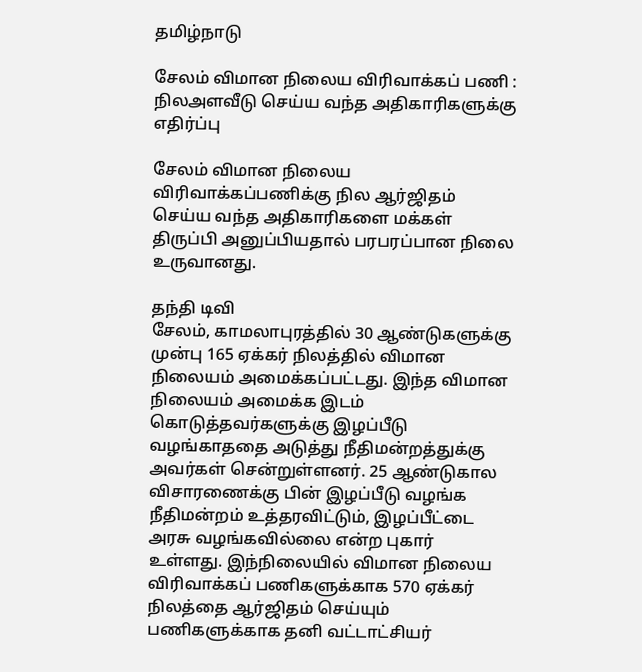தமிழ்நாடு

சேலம் விமான நிலைய விரிவாக்கப் பணி : நிலஅளவீடு செய்ய வந்த அதிகாரிகளுக்கு எதிர்ப்பு

சேலம் விமான நிலைய விரிவாக்கப்பணிக்கு நில ஆர்ஜிதம் செய்ய வந்த அதிகாரிகளை மக்கள் திருப்பி அனுப்பியதால் பரபரப்பான நிலை உருவானது.

தந்தி டிவி
சேலம், காமலாபுரத்தில் 30 ஆண்டுகளுக்கு முன்பு 165 ஏக்கர் நிலத்தில் விமான நிலையம் அமைக்கப்பட்டது. இந்த விமான நிலையம் அமைக்க இடம் கொடுத்தவர்களுக்கு இழப்பீடு வழங்காததை அடுத்து நீதிமன்றத்துக்கு அவர்கள் சென்றுள்ளனர். 25 ஆண்டுகால விசாரணைக்கு பின் இழப்பீடு வழங்க நீதிமன்றம் உத்தரவிட்டும், இழப்பீட்டை அரசு வழங்கவில்லை என்ற புகார் உள்ளது. இந்நிலையில் விமான நிலைய விரிவாக்கப் பணிகளுக்காக 570 ஏக்கர் நிலத்தை ஆர்ஜிதம் செய்யும் பணிகளுக்காக தனி வட்டாட்சியர்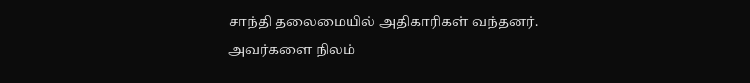சாந்தி தலைமையில் அதிகாரிகள் வந்தனர். அவர்களை நிலம்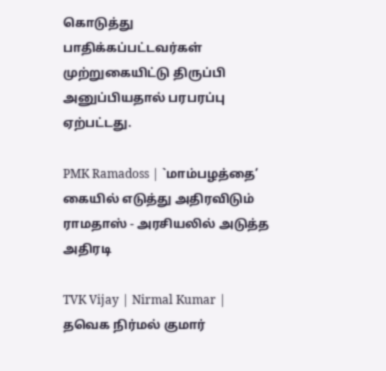கொடுத்து பாதிக்கப்பட்டவர்கள் முற்றுகையிட்டு திருப்பி அனுப்பியதால் பரபரப்பு ஏற்பட்டது.

PMK Ramadoss | `மாம்பழத்தை’ கையில் எடுத்து அதிரவிடும் ராமதாஸ் - அரசியலில் அடுத்த அதிரடி

TVK Vijay | Nirmal Kumar | தவெக நிர்மல் குமார்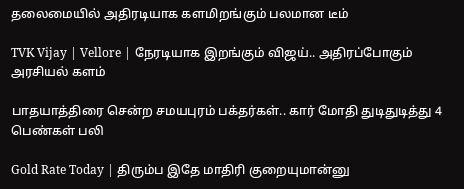தலைமையில் அதிரடியாக களமிறங்கும் பலமான டீம்

TVK Vijay | Vellore | நேரடியாக இறங்கும் விஜய்.. அதிரப்போகும் அரசியல் களம்

பாதயாத்திரை சென்ற சமயபுரம் பக்தர்கள்.. கார் மோதி துடிதுடித்து 4 பெண்கள் பலி

Gold Rate Today | திரும்ப இதே மாதிரி குறையுமான்னு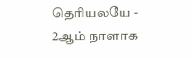தெரியலயே - 2ஆம் நாளாக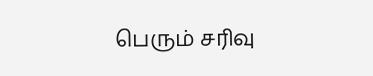பெரும் சரிவு